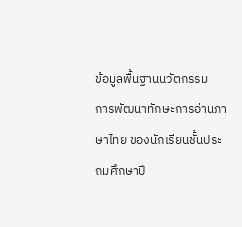ข้อมูลพื้นฐานนวัตกรรม
การพัฒนาทักษะการอ่านภาษาไทย ของนักเรียนชั้นประถมศึกษาปี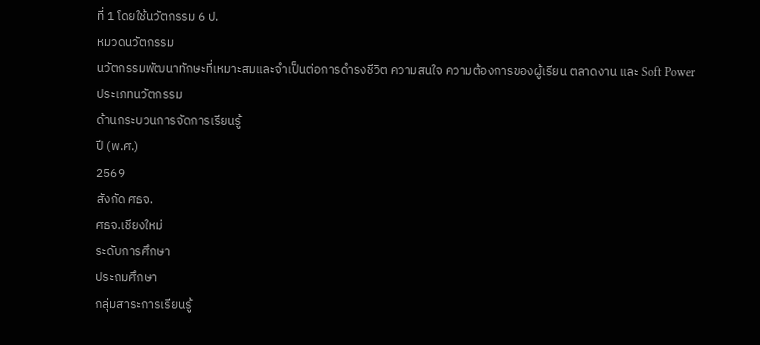ที่ 1 โดยใช้นวัตกรรม 6 ป.
หมวดนวัตกรรม
นวัตกรรมพัฒนาทักษะที่เหมาะสมและจำเป็นต่อการดำรงชีวิต ความสนใจ ความต้องการของผู้เรียน ตลาดงาน และ Soft Power
ประเภทนวัตกรรม
ด้านกระบวนการจัดการเรียนรู้
ปี (พ.ศ.)
2569
สังกัด ศธจ.
ศธจ.เชียงใหม่
ระดับการศึกษา
ประถมศึกษา
กลุ่มสาระการเรียนรู้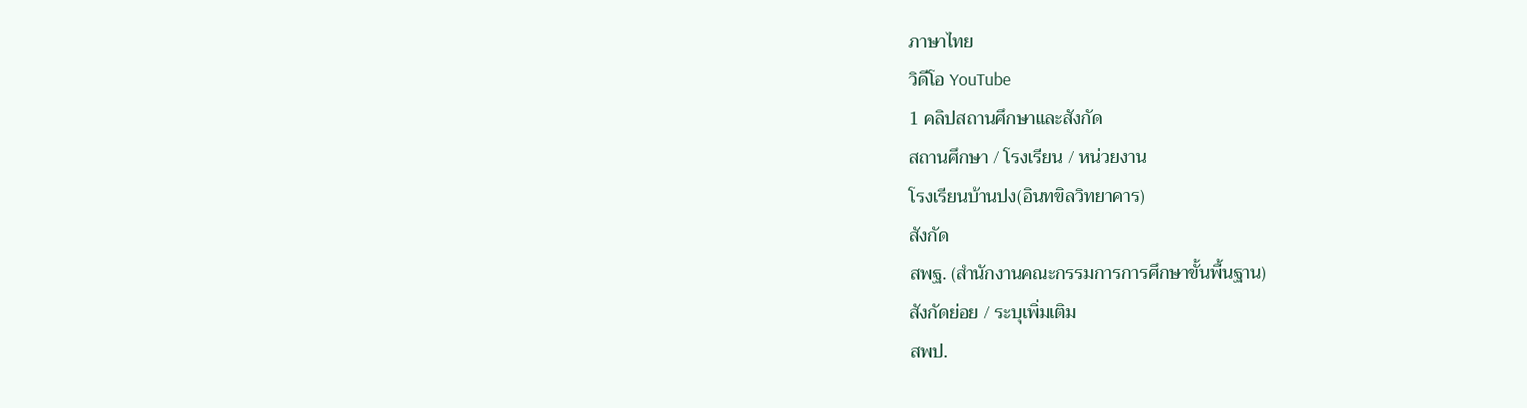ภาษาไทย
วิดีโอ YouTube
1 คลิปสถานศึกษาและสังกัด
สถานศึกษา / โรงเรียน / หน่วยงาน
โรงเรียนบ้านปง(อินทขิลวิทยาคาร)
สังกัด
สพฐ. (สำนักงานคณะกรรมการการศึกษาขั้นพื้นฐาน)
สังกัดย่อย / ระบุเพิ่มเติม
สพป.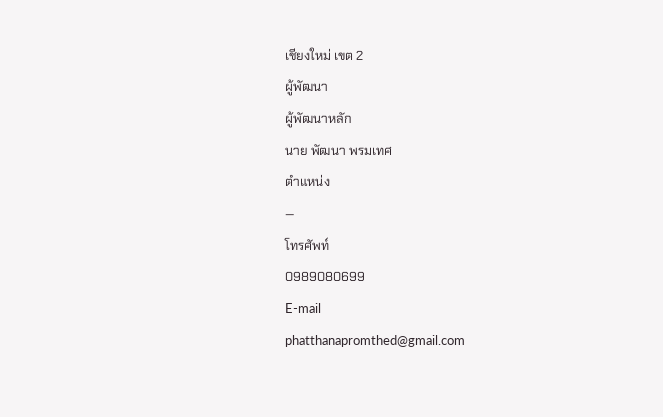เชียงใหม่ เขต 2
ผู้พัฒนา
ผู้พัฒนาหลัก
นาย พัฒนา พรมเทศ
ตำแหน่ง
—
โทรศัพท์
0989080699
E-mail
phatthanapromthed@gmail.com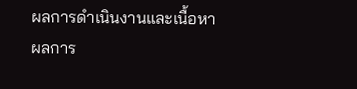ผลการดำเนินงานและเนื้อหา
ผลการ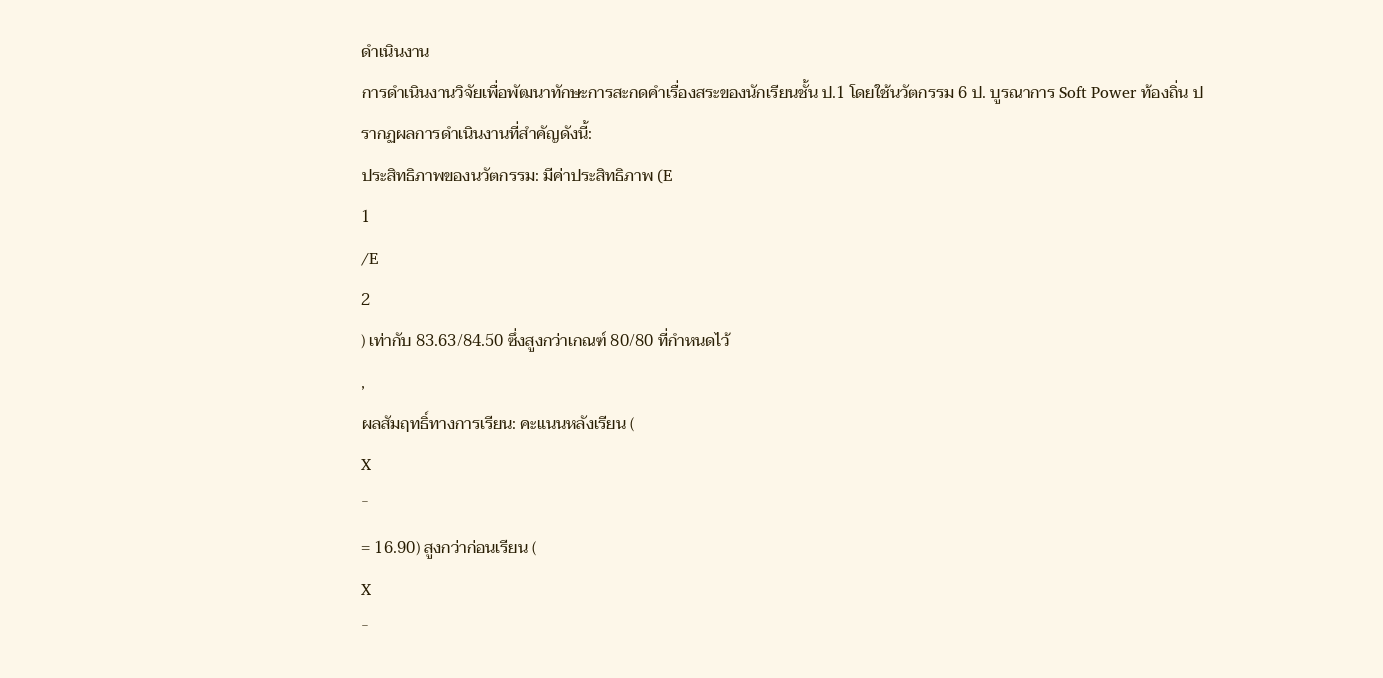ดำเนินงาน
การดำเนินงานวิจัยเพื่อพัฒนาทักษะการสะกดคำเรื่องสระของนักเรียนชั้น ป.1 โดยใช้นวัตกรรม 6 ป. บูรณาการ Soft Power ท้องถิ่น ปรากฏผลการดำเนินงานที่สำคัญดังนี้:
ประสิทธิภาพของนวัตกรรม: มีค่าประสิทธิภาพ (E
1
/E
2
) เท่ากับ 83.63/84.50 ซึ่งสูงกว่าเกณฑ์ 80/80 ที่กำหนดไว้
,
ผลสัมฤทธิ์ทางการเรียน: คะแนนหลังเรียน (
X
ˉ
= 16.90) สูงกว่าก่อนเรียน (
X
ˉ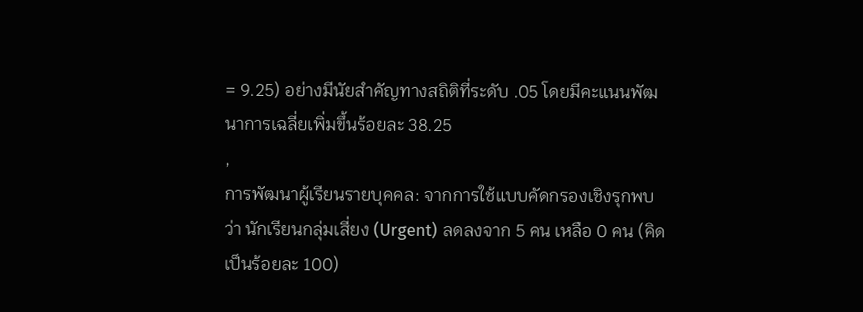= 9.25) อย่างมีนัยสำคัญทางสถิติที่ระดับ .05 โดยมีคะแนนพัฒนาการเฉลี่ยเพิ่มขึ้นร้อยละ 38.25
,
การพัฒนาผู้เรียนรายบุคคล: จากการใช้แบบคัดกรองเชิงรุกพบว่า นักเรียนกลุ่มเสี่ยง (Urgent) ลดลงจาก 5 คน เหลือ 0 คน (คิดเป็นร้อยละ 100)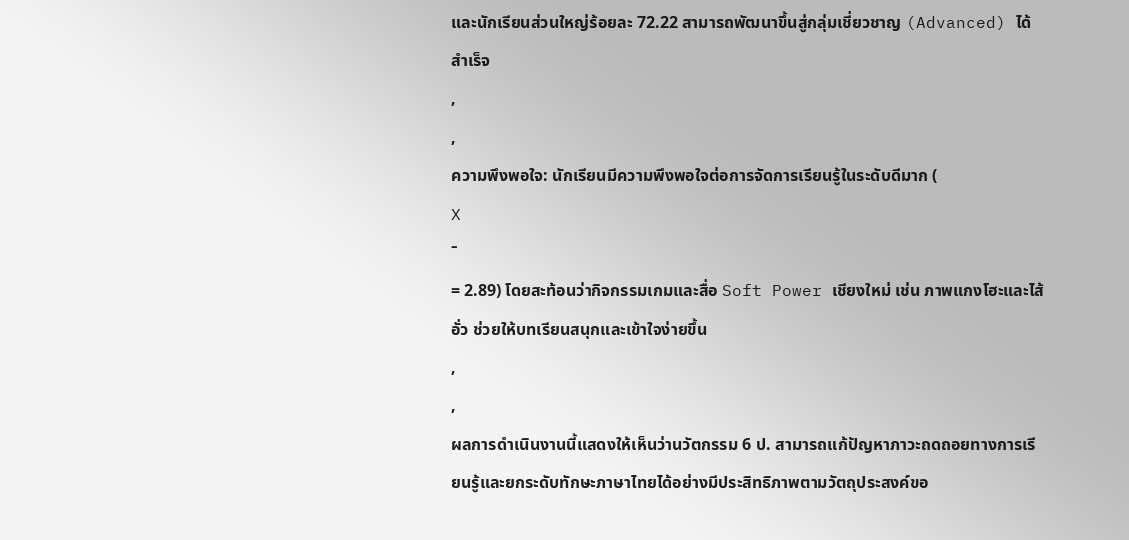และนักเรียนส่วนใหญ่ร้อยละ 72.22 สามารถพัฒนาขึ้นสู่กลุ่มเชี่ยวชาญ (Advanced) ได้สำเร็จ
,
,
ความพึงพอใจ: นักเรียนมีความพึงพอใจต่อการจัดการเรียนรู้ในระดับดีมาก (
X
ˉ
= 2.89) โดยสะท้อนว่ากิจกรรมเกมและสื่อ Soft Power เชียงใหม่ เช่น ภาพแกงโฮะและไส้อั่ว ช่วยให้บทเรียนสนุกและเข้าใจง่ายขึ้น
,
,
ผลการดำเนินงานนี้แสดงให้เห็นว่านวัตกรรม 6 ป. สามารถแก้ปัญหาภาวะถดถอยทางการเรียนรู้และยกระดับทักษะภาษาไทยได้อย่างมีประสิทธิภาพตามวัตถุประสงค์ขอ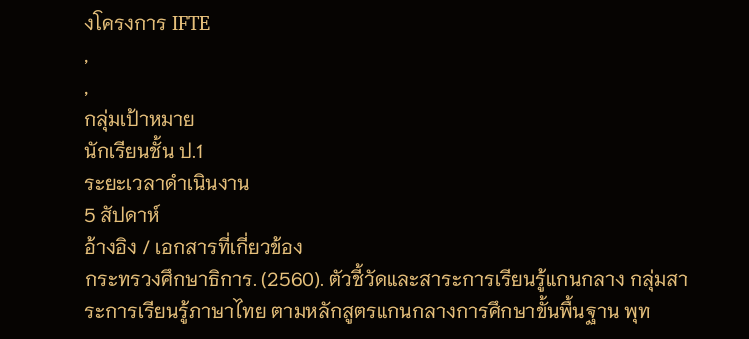งโครงการ IFTE
,
,
กลุ่มเป้าหมาย
นักเรียนชั้น ป.1
ระยะเวลาดำเนินงาน
5 สัปดาห์
อ้างอิง / เอกสารที่เกี่ยวข้อง
กระทรวงศึกษาธิการ. (2560). ตัวชี้วัดและสาระการเรียนรู้แกนกลาง กลุ่มสาระการเรียนรู้ภาษาไทย ตามหลักสูตรแกนกลางการศึกษาขั้นพื้นฐาน พุท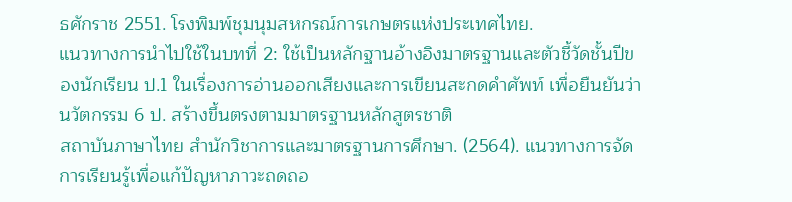ธศักราช 2551. โรงพิมพ์ชุมนุมสหกรณ์การเกษตรแห่งประเทศไทย.
แนวทางการนำไปใช้ในบทที่ 2: ใช้เป็นหลักฐานอ้างอิงมาตรฐานและตัวชี้วัดชั้นปีของนักเรียน ป.1 ในเรื่องการอ่านออกเสียงและการเขียนสะกดคำศัพท์ เพื่อยืนยันว่านวัตกรรม 6 ป. สร้างขึ้นตรงตามมาตรฐานหลักสูตรชาติ
สถาบันภาษาไทย สำนักวิชาการและมาตรฐานการศึกษา. (2564). แนวทางการจัดการเรียนรู้เพื่อแก้ปัญหาภาวะถดถอ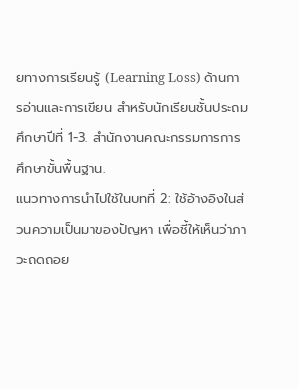ยทางการเรียนรู้ (Learning Loss) ด้านการอ่านและการเขียน สำหรับนักเรียนชั้นประถมศึกษาปีที่ 1-3. สำนักงานคณะกรรมการการศึกษาขั้นพื้นฐาน.
แนวทางการนำไปใช้ในบทที่ 2: ใช้อ้างอิงในส่วนความเป็นมาของปัญหา เพื่อชี้ให้เห็นว่าภาวะถดถอย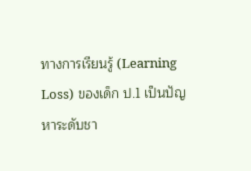ทางการเรียนรู้ (Learning Loss) ของเด็ก ป.1 เป็นปัญหาระดับชา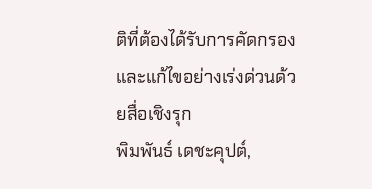ติที่ต้องได้รับการคัดกรองและแก้ไขอย่างเร่งด่วนด้วยสื่อเชิงรุก
พิมพันธ์ เดชะคุปต์,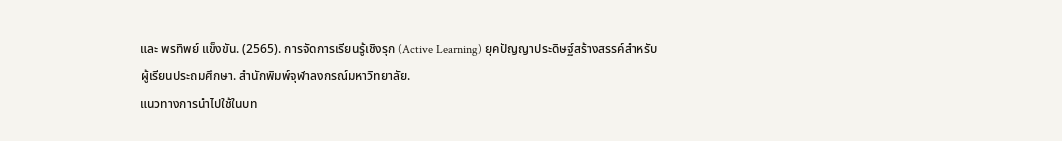และ พรทิพย์ แข็งขัน. (2565). การจัดการเรียนรู้เชิงรุก (Active Learning) ยุคปัญญาประดิษฐ์สร้างสรรค์สำหรับผู้เรียนประถมศึกษา. สำนักพิมพ์จุฬาลงกรณ์มหาวิทยาลัย.
แนวทางการนำไปใช้ในบท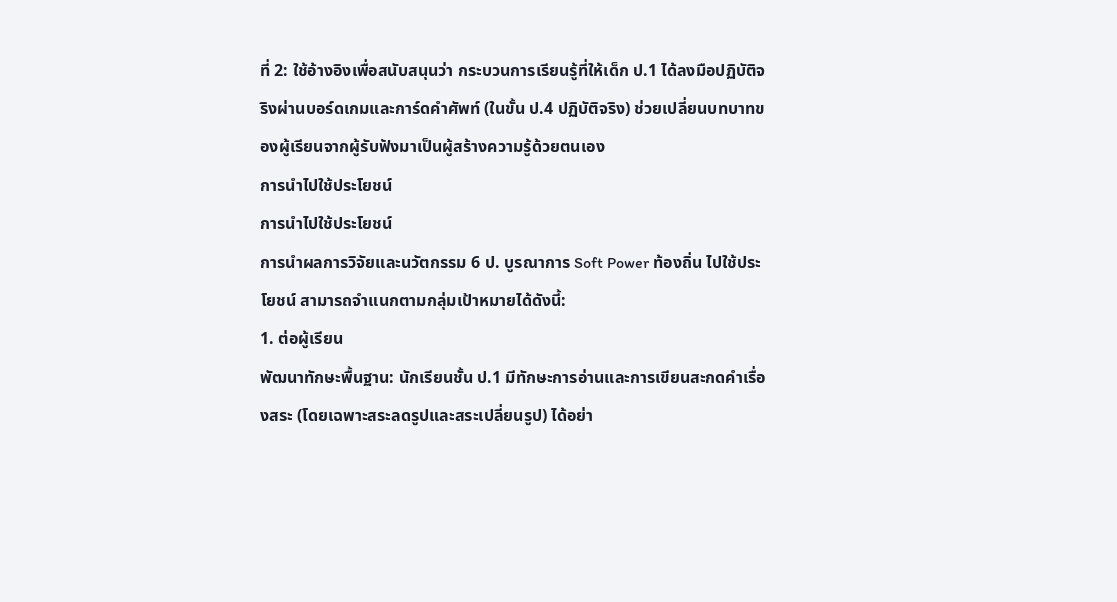ที่ 2: ใช้อ้างอิงเพื่อสนับสนุนว่า กระบวนการเรียนรู้ที่ให้เด็ก ป.1 ได้ลงมือปฏิบัติจริงผ่านบอร์ดเกมและการ์ดคำศัพท์ (ในขั้น ป.4 ปฏิบัติจริง) ช่วยเปลี่ยนบทบาทของผู้เรียนจากผู้รับฟังมาเป็นผู้สร้างความรู้ด้วยตนเอง
การนำไปใช้ประโยชน์
การนำไปใช้ประโยชน์
การนำผลการวิจัยและนวัตกรรม 6 ป. บูรณาการ Soft Power ท้องถิ่น ไปใช้ประโยชน์ สามารถจำแนกตามกลุ่มเป้าหมายได้ดังนี้:
1. ต่อผู้เรียน
พัฒนาทักษะพื้นฐาน: นักเรียนชั้น ป.1 มีทักษะการอ่านและการเขียนสะกดคำเรื่องสระ (โดยเฉพาะสระลดรูปและสระเปลี่ยนรูป) ได้อย่า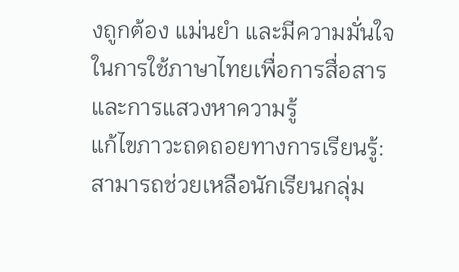งถูกต้อง แม่นยำ และมีความมั่นใจในการใช้ภาษาไทยเพื่อการสื่อสารและการแสวงหาความรู้
แก้ไขภาวะถดถอยทางการเรียนรู้: สามารถช่วยเหลือนักเรียนกลุ่ม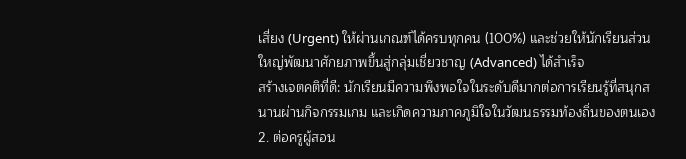เสี่ยง (Urgent) ให้ผ่านเกณฑ์ได้ครบทุกคน (100%) และช่วยให้นักเรียนส่วนใหญ่พัฒนาศักยภาพขึ้นสู่กลุ่มเชี่ยวชาญ (Advanced) ได้สำเร็จ
สร้างเจตคติที่ดี: นักเรียนมีความพึงพอใจในระดับดีมากต่อการเรียนรู้ที่สนุกสนานผ่านกิจกรรมเกม และเกิดความภาคภูมิใจในวัฒนธรรมท้องถิ่นของตนเอง
2. ต่อครูผู้สอน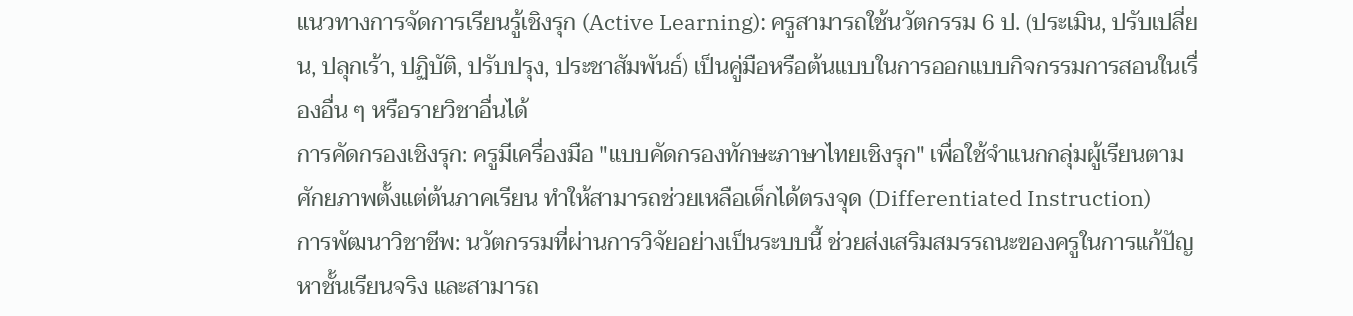แนวทางการจัดการเรียนรู้เชิงรุก (Active Learning): ครูสามารถใช้นวัตกรรม 6 ป. (ประเมิน, ปรับเปลี่ยน, ปลุกเร้า, ปฏิบัติ, ปรับปรุง, ประชาสัมพันธ์) เป็นคู่มือหรือต้นแบบในการออกแบบกิจกรรมการสอนในเรื่องอื่น ๆ หรือรายวิชาอื่นได้
การคัดกรองเชิงรุก: ครูมีเครื่องมือ "แบบคัดกรองทักษะภาษาไทยเชิงรุก" เพื่อใช้จำแนกกลุ่มผู้เรียนตามศักยภาพตั้งแต่ต้นภาคเรียน ทำให้สามารถช่วยเหลือเด็กได้ตรงจุด (Differentiated Instruction)
การพัฒนาวิชาชีพ: นวัตกรรมที่ผ่านการวิจัยอย่างเป็นระบบนี้ ช่วยส่งเสริมสมรรถนะของครูในการแก้ปัญหาชั้นเรียนจริง และสามารถ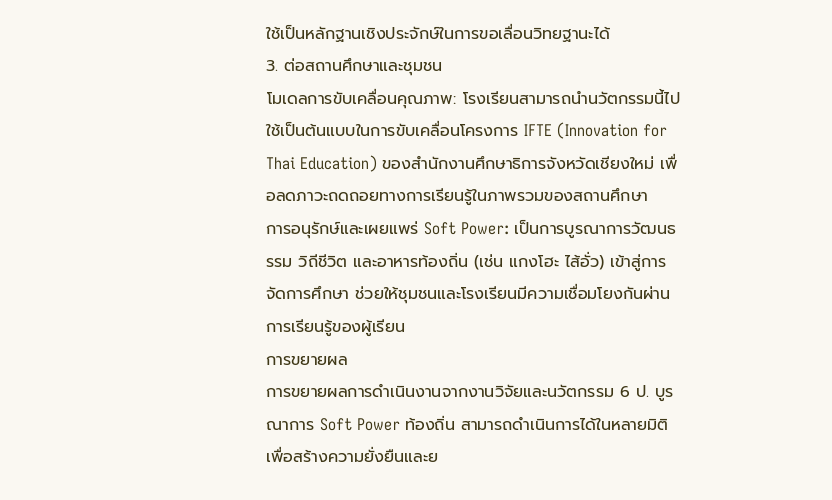ใช้เป็นหลักฐานเชิงประจักษ์ในการขอเลื่อนวิทยฐานะได้
3. ต่อสถานศึกษาและชุมชน
โมเดลการขับเคลื่อนคุณภาพ: โรงเรียนสามารถนำนวัตกรรมนี้ไปใช้เป็นต้นแบบในการขับเคลื่อนโครงการ IFTE (Innovation for Thai Education) ของสำนักงานศึกษาธิการจังหวัดเชียงใหม่ เพื่อลดภาวะถดถอยทางการเรียนรู้ในภาพรวมของสถานศึกษา
การอนุรักษ์และเผยแพร่ Soft Power: เป็นการบูรณาการวัฒนธรรม วิถีชีวิต และอาหารท้องถิ่น (เช่น แกงโฮะ ไส้อั่ว) เข้าสู่การจัดการศึกษา ช่วยให้ชุมชนและโรงเรียนมีความเชื่อมโยงกันผ่านการเรียนรู้ของผู้เรียน
การขยายผล
การขยายผลการดำเนินงานจากงานวิจัยและนวัตกรรม 6 ป. บูรณาการ Soft Power ท้องถิ่น สามารถดำเนินการได้ในหลายมิติเพื่อสร้างความยั่งยืนและย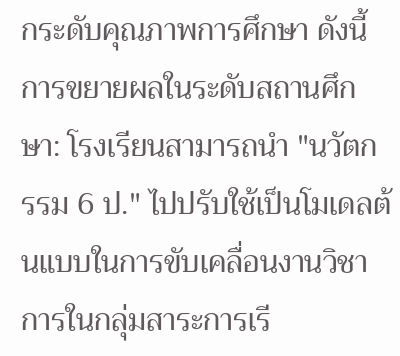กระดับคุณภาพการศึกษา ดังนี้ การขยายผลในระดับสถานศึกษา: โรงเรียนสามารถนำ "นวัตกรรม 6 ป." ไปปรับใช้เป็นโมเดลต้นแบบในการขับเคลื่อนงานวิชาการในกลุ่มสาระการเรี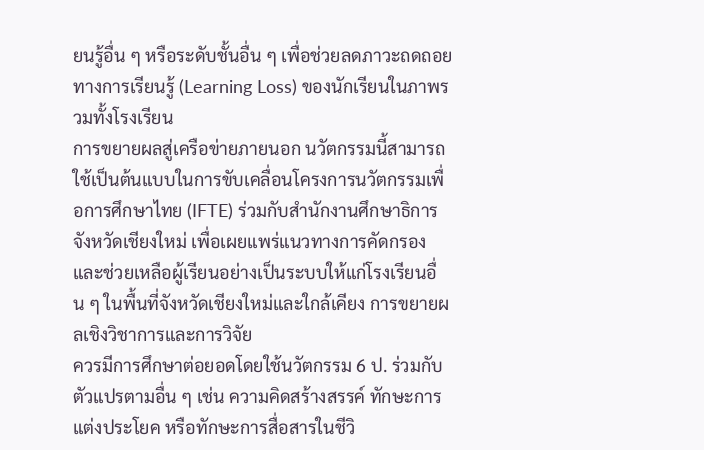ยนรู้อื่น ๆ หรือระดับชั้นอื่น ๆ เพื่อช่วยลดภาวะถดถอยทางการเรียนรู้ (Learning Loss) ของนักเรียนในภาพรวมทั้งโรงเรียน
การขยายผลสู่เครือข่ายภายนอก นวัตกรรมนี้สามารถใช้เป็นต้นแบบในการขับเคลื่อนโครงการนวัตกรรมเพื่อการศึกษาไทย (IFTE) ร่วมกับสำนักงานศึกษาธิการจังหวัดเชียงใหม่ เพื่อเผยแพร่แนวทางการคัดกรองและช่วยเหลือผู้เรียนอย่างเป็นระบบให้แก่โรงเรียนอื่น ๆ ในพื้นที่จังหวัดเชียงใหม่และใกล้เคียง การขยายผลเชิงวิชาการและการวิจัย
ควรมีการศึกษาต่อยอดโดยใช้นวัตกรรม 6 ป. ร่วมกับตัวแปรตามอื่น ๆ เช่น ความคิดสร้างสรรค์ ทักษะการแต่งประโยค หรือทักษะการสื่อสารในชีวิ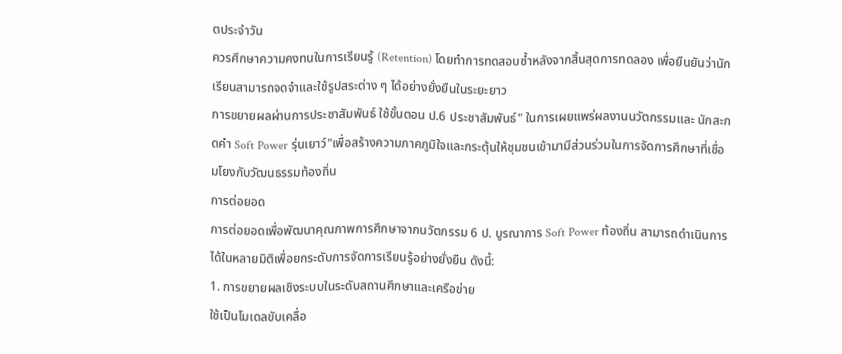ตประจำวัน
ควรศึกษาความคงทนในการเรียนรู้ (Retention) โดยทำการทดสอบซ้ำหลังจากสิ้นสุดการทดลอง เพื่อยืนยันว่านักเรียนสามารถจดจำและใช้รูปสระต่าง ๆ ได้อย่างยั่งยืนในระยะยาว
การขยายผลผ่านการประชาสัมพันธ์ ใช้ขั้นตอน ป.6 ประชาสัมพันธ์" ในการเผยแพร่ผลงานนวัตกรรมและ นักสะกดคำ Soft Power รุ่นเยาว์"เพื่อสร้างความภาคภูมิใจและกระตุ้นให้ชุมชนเข้ามามีส่วนร่วมในการจัดการศึกษาที่เชื่อมโยงกับวัฒนธรรมท้องถิ่น
การต่อยอด
การต่อยอดเพื่อพัฒนาคุณภาพการศึกษาจากนวัตกรรม 6 ป. บูรณาการ Soft Power ท้องถิ่น สามารถดำเนินการได้ในหลายมิติเพื่อยกระดับการจัดการเรียนรู้อย่างยั่งยืน ดังนี้:
1. การขยายผลเชิงระบบในระดับสถานศึกษาและเครือข่าย
ใช้เป็นโมเดลขับเคลื่อ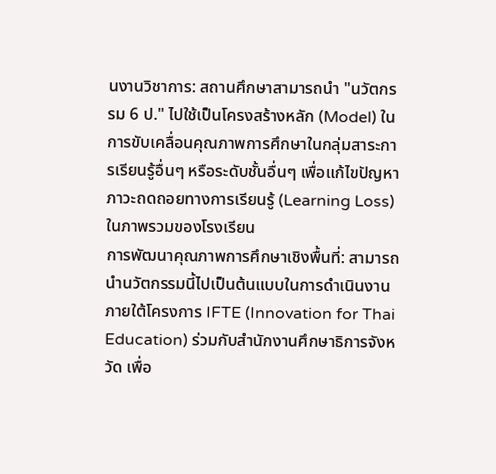นงานวิชาการ: สถานศึกษาสามารถนำ "นวัตกรรม 6 ป." ไปใช้เป็นโครงสร้างหลัก (Model) ในการขับเคลื่อนคุณภาพการศึกษาในกลุ่มสาระการเรียนรู้อื่นๆ หรือระดับชั้นอื่นๆ เพื่อแก้ไขปัญหาภาวะถดถอยทางการเรียนรู้ (Learning Loss) ในภาพรวมของโรงเรียน
การพัฒนาคุณภาพการศึกษาเชิงพื้นที่: สามารถนำนวัตกรรมนี้ไปเป็นต้นแบบในการดำเนินงานภายใต้โครงการ IFTE (Innovation for Thai Education) ร่วมกับสำนักงานศึกษาธิการจังหวัด เพื่อ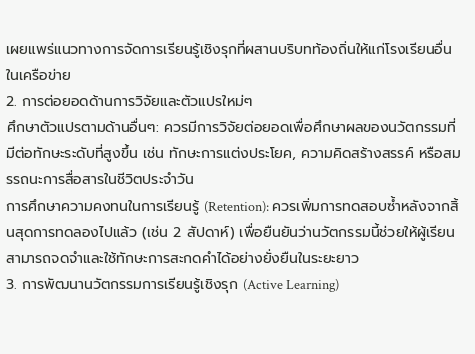เผยแพร่แนวทางการจัดการเรียนรู้เชิงรุกที่ผสานบริบทท้องถิ่นให้แก่โรงเรียนอื่นในเครือข่าย
2. การต่อยอดด้านการวิจัยและตัวแปรใหม่ๆ
ศึกษาตัวแปรตามด้านอื่นๆ: ควรมีการวิจัยต่อยอดเพื่อศึกษาผลของนวัตกรรมที่มีต่อทักษะระดับที่สูงขึ้น เช่น ทักษะการแต่งประโยค, ความคิดสร้างสรรค์ หรือสมรรถนะการสื่อสารในชีวิตประจำวัน
การศึกษาความคงทนในการเรียนรู้ (Retention): ควรเพิ่มการทดสอบซ้ำหลังจากสิ้นสุดการทดลองไปแล้ว (เช่น 2 สัปดาห์) เพื่อยืนยันว่านวัตกรรมนี้ช่วยให้ผู้เรียนสามารถจดจำและใช้ทักษะการสะกดคำได้อย่างยั่งยืนในระยะยาว
3. การพัฒนานวัตกรรมการเรียนรู้เชิงรุก (Active Learning)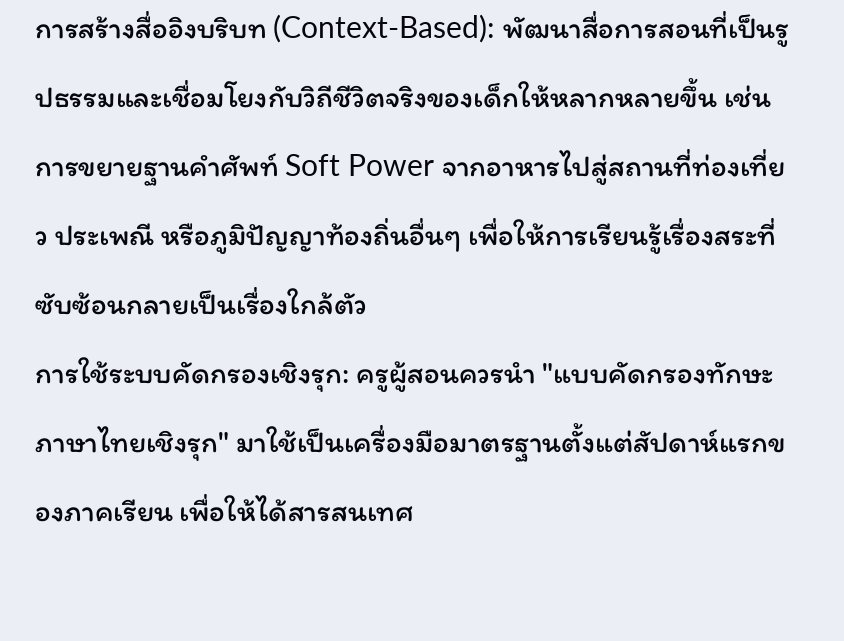การสร้างสื่ออิงบริบท (Context-Based): พัฒนาสื่อการสอนที่เป็นรูปธรรมและเชื่อมโยงกับวิถีชีวิตจริงของเด็กให้หลากหลายขึ้น เช่น การขยายฐานคำศัพท์ Soft Power จากอาหารไปสู่สถานที่ท่องเที่ยว ประเพณี หรือภูมิปัญญาท้องถิ่นอื่นๆ เพื่อให้การเรียนรู้เรื่องสระที่ซับซ้อนกลายเป็นเรื่องใกล้ตัว
การใช้ระบบคัดกรองเชิงรุก: ครูผู้สอนควรนำ "แบบคัดกรองทักษะภาษาไทยเชิงรุก" มาใช้เป็นเครื่องมือมาตรฐานตั้งแต่สัปดาห์แรกของภาคเรียน เพื่อให้ได้สารสนเทศ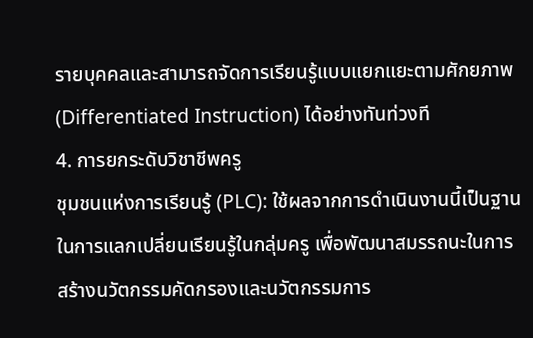รายบุคคลและสามารถจัดการเรียนรู้แบบแยกแยะตามศักยภาพ (Differentiated Instruction) ได้อย่างทันท่วงที
4. การยกระดับวิชาชีพครู
ชุมชนแห่งการเรียนรู้ (PLC): ใช้ผลจากการดำเนินงานนี้เป็นฐานในการแลกเปลี่ยนเรียนรู้ในกลุ่มครู เพื่อพัฒนาสมรรถนะในการสร้างนวัตกรรมคัดกรองและนวัตกรรมการ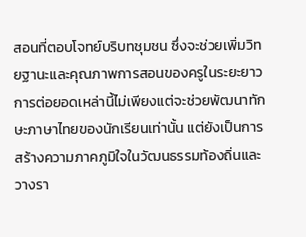สอนที่ตอบโจทย์บริบทชุมชน ซึ่งจะช่วยเพิ่มวิทยฐานะและคุณภาพการสอนของครูในระยะยาว
การต่อยอดเหล่านี้ไม่เพียงแต่จะช่วยพัฒนาทักษะภาษาไทยของนักเรียนเท่านั้น แต่ยังเป็นการสร้างความภาคภูมิใจในวัฒนธรรมท้องถิ่นและวางรา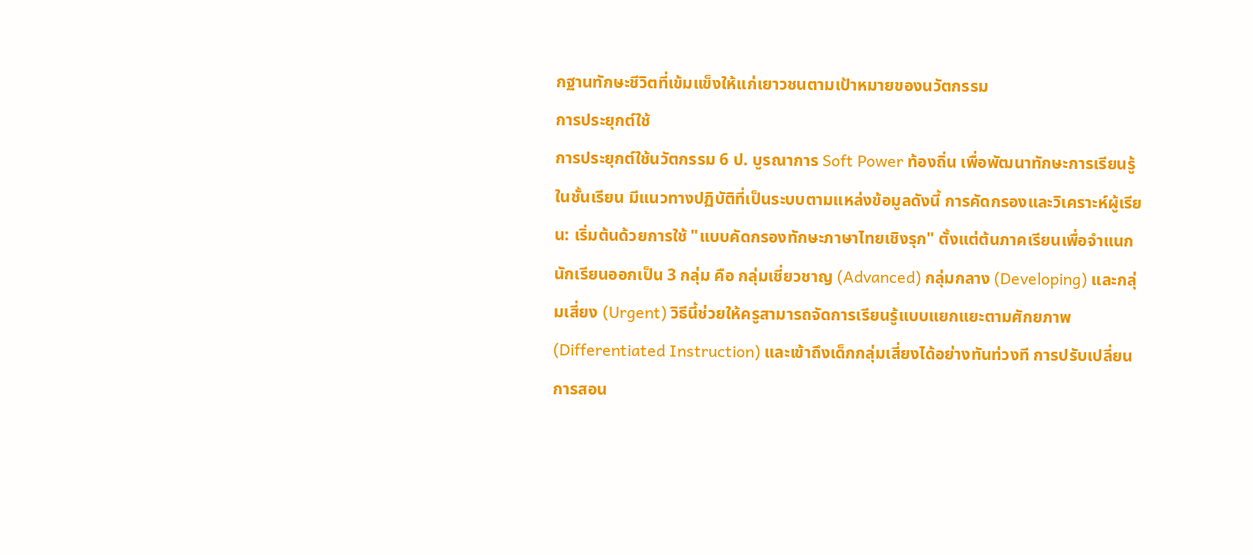กฐานทักษะชีวิตที่เข้มแข็งให้แก่เยาวชนตามเป้าหมายของนวัตกรรม
การประยุกต์ใช้
การประยุกต์ใช้นวัตกรรม 6 ป. บูรณาการ Soft Power ท้องถิ่น เพื่อพัฒนาทักษะการเรียนรู้ในชั้นเรียน มีแนวทางปฏิบัติที่เป็นระบบตามแหล่งข้อมูลดังนี้ การคัดกรองและวิเคราะห์ผู้เรียน: เริ่มต้นด้วยการใช้ "แบบคัดกรองทักษะภาษาไทยเชิงรุก" ตั้งแต่ต้นภาคเรียนเพื่อจำแนกนักเรียนออกเป็น 3 กลุ่ม คือ กลุ่มเชี่ยวชาญ (Advanced) กลุ่มกลาง (Developing) และกลุ่มเสี่ยง (Urgent) วิธีนี้ช่วยให้ครูสามารถจัดการเรียนรู้แบบแยกแยะตามศักยภาพ (Differentiated Instruction) และเข้าถึงเด็กกลุ่มเสี่ยงได้อย่างทันท่วงที การปรับเปลี่ยนการสอน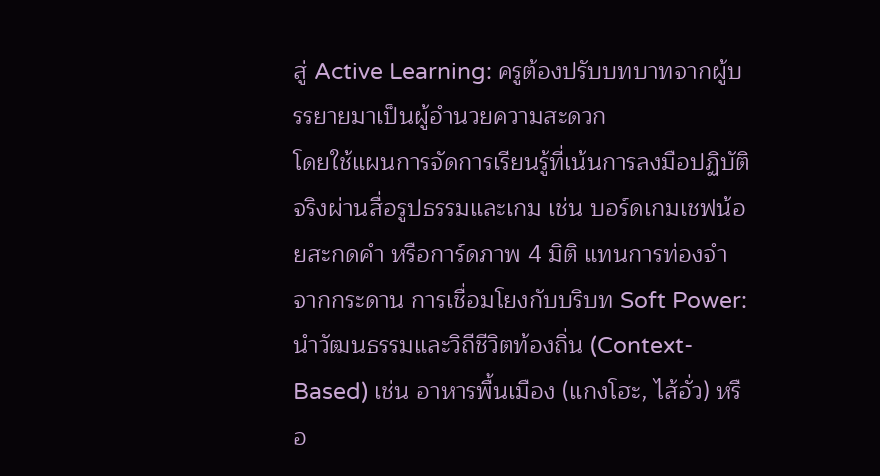สู่ Active Learning: ครูต้องปรับบทบาทจากผู้บรรยายมาเป็นผู้อำนวยความสะดวก
โดยใช้แผนการจัดการเรียนรู้ที่เน้นการลงมือปฏิบัติจริงผ่านสื่อรูปธรรมและเกม เช่น บอร์ดเกมเชฟน้อยสะกดคำ หรือการ์ดภาพ 4 มิติ แทนการท่องจำจากกระดาน การเชื่อมโยงกับบริบท Soft Power: นำวัฒนธรรมและวิถีชีวิตท้องถิ่น (Context-Based) เช่น อาหารพื้นเมือง (แกงโฮะ, ไส้อั่ว) หรือ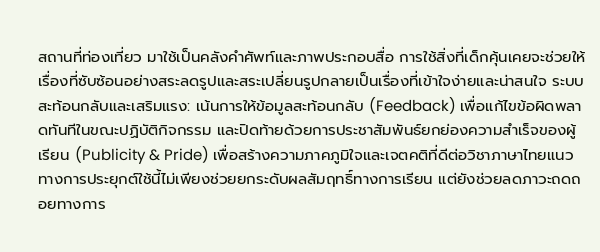สถานที่ท่องเที่ยว มาใช้เป็นคลังคำศัพท์และภาพประกอบสื่อ การใช้สิ่งที่เด็กคุ้นเคยจะช่วยให้เรื่องที่ซับซ้อนอย่างสระลดรูปและสระเปลี่ยนรูปกลายเป็นเรื่องที่เข้าใจง่ายและน่าสนใจ ระบบสะท้อนกลับและเสริมแรง: เน้นการให้ข้อมูลสะท้อนกลับ (Feedback) เพื่อแก้ไขข้อผิดพลาดทันทีในขณะปฏิบัติกิจกรรม และปิดท้ายด้วยการประชาสัมพันธ์ยกย่องความสำเร็จของผู้เรียน (Publicity & Pride) เพื่อสร้างความภาคภูมิใจและเจตคติที่ดีต่อวิชาภาษาไทยแนวทางการประยุกต์ใช้นี้ไม่เพียงช่วยยกระดับผลสัมฤทธิ์ทางการเรียน แต่ยังช่วยลดภาวะถดถอยทางการ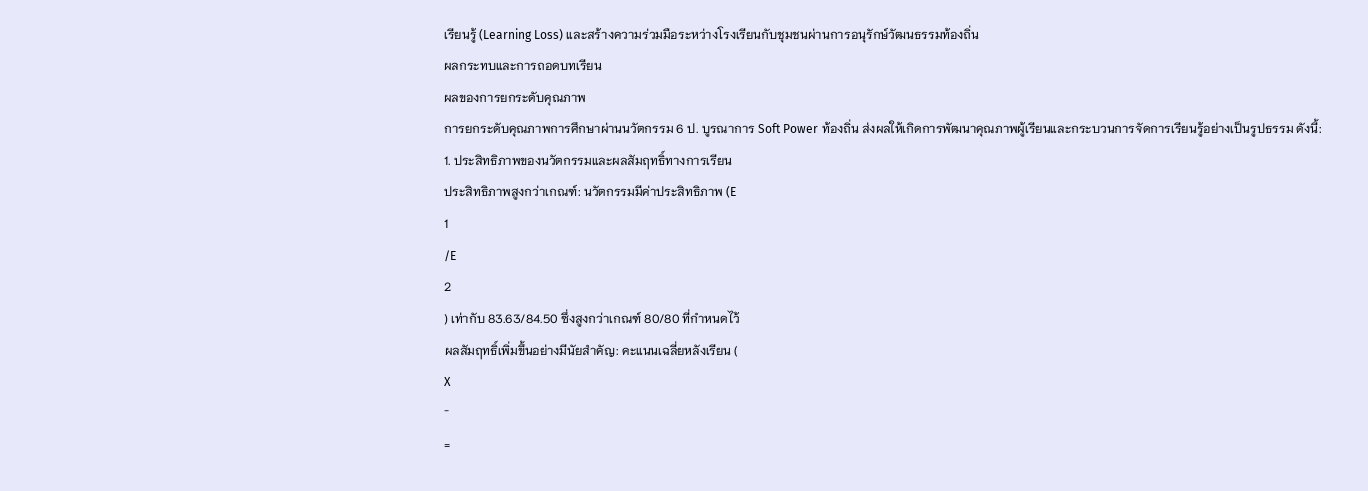เรียนรู้ (Learning Loss) และสร้างความร่วมมือระหว่างโรงเรียนกับชุมชนผ่านการอนุรักษ์วัฒนธรรมท้องถิ่น
ผลกระทบและการถอดบทเรียน
ผลของการยกระดับคุณภาพ
การยกระดับคุณภาพการศึกษาผ่านนวัตกรรม 6 ป. บูรณาการ Soft Power ท้องถิ่น ส่งผลให้เกิดการพัฒนาคุณภาพผู้เรียนและกระบวนการจัดการเรียนรู้อย่างเป็นรูปธรรม ดังนี้:
1. ประสิทธิภาพของนวัตกรรมและผลสัมฤทธิ์ทางการเรียน
ประสิทธิภาพสูงกว่าเกณฑ์: นวัตกรรมมีค่าประสิทธิภาพ (E
1
/E
2
) เท่ากับ 83.63/84.50 ซึ่งสูงกว่าเกณฑ์ 80/80 ที่กำหนดไว้
ผลสัมฤทธิ์เพิ่มขึ้นอย่างมีนัยสำคัญ: คะแนนเฉลี่ยหลังเรียน (
X
ˉ
=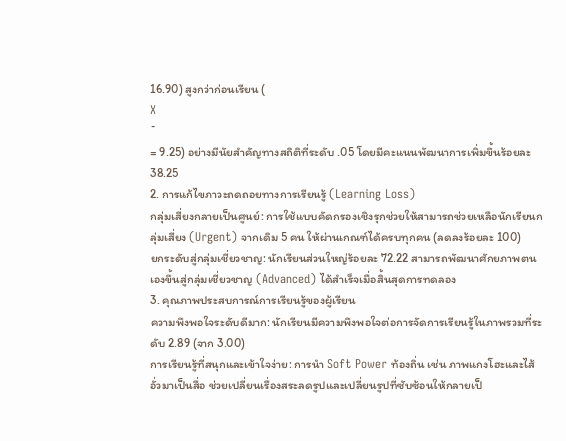16.90) สูงกว่าก่อนเรียน (
X
ˉ
= 9.25) อย่างมีนัยสำคัญทางสถิติที่ระดับ .05 โดยมีคะแนนพัฒนาการเพิ่มขึ้นร้อยละ 38.25
2. การแก้ไขภาวะถดถอยทางการเรียนรู้ (Learning Loss)
กลุ่มเสี่ยงกลายเป็นศูนย์: การใช้แบบคัดกรองเชิงรุกช่วยให้สามารถช่วยเหลือนักเรียนกลุ่มเสี่ยง (Urgent) จากเดิม 5 คน ให้ผ่านเกณฑ์ได้ครบทุกคน (ลดลงร้อยละ 100)
ยกระดับสู่กลุ่มเชี่ยวชาญ: นักเรียนส่วนใหญ่ร้อยละ 72.22 สามารถพัฒนาศักยภาพตนเองขึ้นสู่กลุ่มเชี่ยวชาญ (Advanced) ได้สำเร็จเมื่อสิ้นสุดการทดลอง
3. คุณภาพประสบการณ์การเรียนรู้ของผู้เรียน
ความพึงพอใจระดับดีมาก: นักเรียนมีความพึงพอใจต่อการจัดการเรียนรู้ในภาพรวมที่ระดับ 2.89 (จาก 3.00)
การเรียนรู้ที่สนุกและเข้าใจง่าย: การนำ Soft Power ท้องถิ่น เช่น ภาพแกงโฮะและไส้อั่วมาเป็นสื่อ ช่วยเปลี่ยนเรื่องสระลดรูปและเปลี่ยนรูปที่ซับซ้อนให้กลายเป็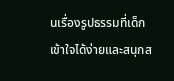นเรื่องรูปธรรมที่เด็กเข้าใจได้ง่ายและสนุกส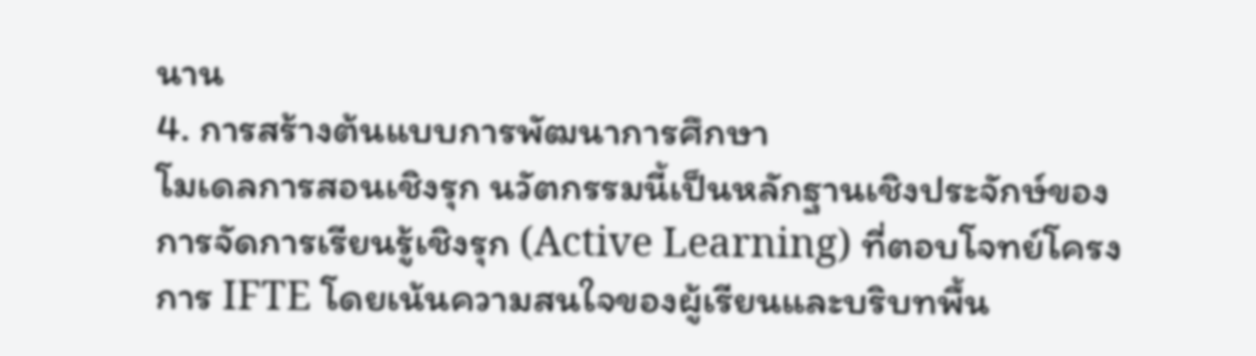นาน
4. การสร้างต้นแบบการพัฒนาการศึกษา
โมเดลการสอนเชิงรุก นวัตกรรมนี้เป็นหลักฐานเชิงประจักษ์ของการจัดการเรียนรู้เชิงรุก (Active Learning) ที่ตอบโจทย์โครงการ IFTE โดยเน้นความสนใจของผู้เรียนและบริบทพื้น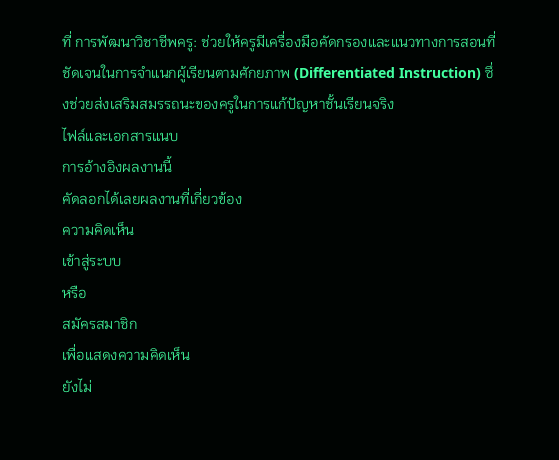ที่ การพัฒนาวิชาชีพครู: ช่วยให้ครูมีเครื่องมือคัดกรองและแนวทางการสอนที่ชัดเจนในการจำแนกผู้เรียนตามศักยภาพ (Differentiated Instruction) ซึ่งช่วยส่งเสริมสมรรถนะของครูในการแก้ปัญหาชั้นเรียนจริง
ไฟล์และเอกสารแนบ
การอ้างอิงผลงานนี้
คัดลอกได้เลยผลงานที่เกี่ยวข้อง
ความคิดเห็น
เข้าสู่ระบบ
หรือ
สมัครสมาชิก
เพื่อแสดงความคิดเห็น
ยังไม่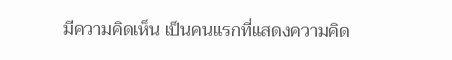มีความคิดเห็น เป็นคนแรกที่แสดงความคิด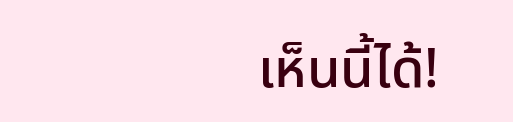เห็นนี้ได้!